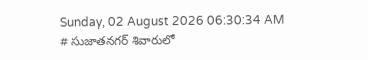Sunday, 02 August 2026 06:30:34 AM
# సుజాతనగర్ శివారులో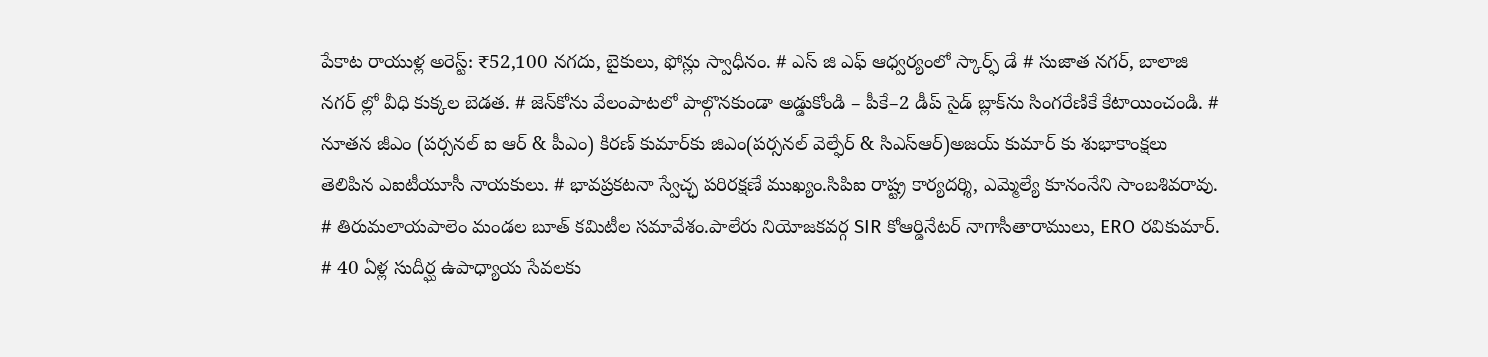పేకాట రాయుళ్ల అరెస్ట్: ₹52,100 నగదు, బైకులు, ఫోన్లు స్వాధీనం. # ఎస్ జి ఎఫ్ ఆధ్వర్యంలో స్కార్ఫ్ డే # సుజాత నగర్, బాలాజి నగర్ ల్లో వీధి కుక్కల బెడత. # జెన్‌కోను వేలంపాటలో పాల్గొనకుండా అడ్డుకోండి – పీకే–2 డీప్ సైడ్ బ్లాక్‌ను సింగరేణికే కేటాయించండి. # నూతన జీఎం (పర్సనల్ ఐ ఆర్ & పీఎం) కిరణ్ కుమార్‌కు జిఎం(పర్సనల్ వెల్ఫేర్ & సిఎస్ఆర్)అజయ్ కుమార్ కు శుభాకాంక్షలు తెలిపిన ఎఐటీయూసీ నాయకులు. # భావప్రకటనా స్వేచ్ఛ పరిరక్షణే ముఖ్యం.సిపిఐ రాష్ట్ర కార్యదర్శి, ఎమ్మెల్యే కూనంనేని సాంబశివరావు. # తిరుమలాయపాలెం మండల బూత్ కమిటీల సమావేశం.పాలేరు నియోజకవర్గ SIR కోఆర్డినేటర్ నాగాసీతారాములు, ERO రవికుమార్. # 40 ఏళ్ల సుదీర్ఘ ఉపాధ్యాయ సేవలకు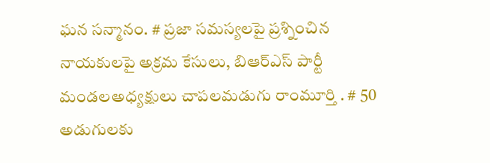ఘన సన్మానం. # ప్రజా సమస్యలపై ప్రశ్నించిన నాయకులపై అక్రమ కేసులు, బిఆర్ఎస్ పార్టీ మండలఅధ్యక్షులు చాపలమడుగు రాంమూర్తి . # 50 అడుగులకు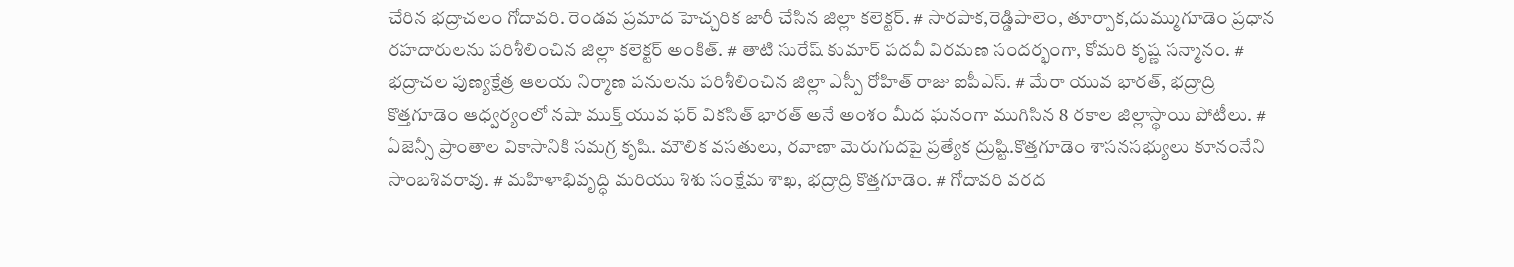చేరిన భద్రాచలం గోదావరి. రెండవ ప్రమాద హెచ్చరిక జారీ చేసిన జిల్లా కలెక్టర్. # సారపాక,రెడ్డిపాలెం, తూర్పాక,దుమ్ముగూడెం ప్రధాన రహదారులను పరిశీలించిన జిల్లా కలెక్టర్ అంకిత్. # తాటి సురేష్ కుమార్ పదవీ విరమణ సందర్భంగా, కోమరి కృష్ణ సన్మానం. # భద్రాచల పుణ్యక్షేత్ర ఆలయ నిర్మాణ పనులను పరిశీలించిన జిల్లా ఎస్పీ రోహిత్ రాజు ఐపీఎస్. # మేరా యువ భారత్, భద్రాద్రి కొత్తగూడెం ఆధ్వర్యంలో నషా ముక్త్ యువ ఫర్ వికసిత్ భారత్ అనే అంశం మీద ఘనంగా ముగిసిన 8 రకాల జిల్లాస్థాయి పోటీలు. # ఏజెన్సీ ప్రాంతాల వికాసానికి సమగ్ర కృషి. మౌలిక వసతులు, రవాణా మెరుగుదపై ప్రత్యేక ద్రుష్టి.కొత్తగూడెం శాసనసభ్యులు కూనంనేని సాంబశివరావు. # మహిళాభివృద్ధి మరియు శిశు సంక్షేమ శాఖ, భద్రాద్రి కొత్తగూడెం. # గోదావరి వరద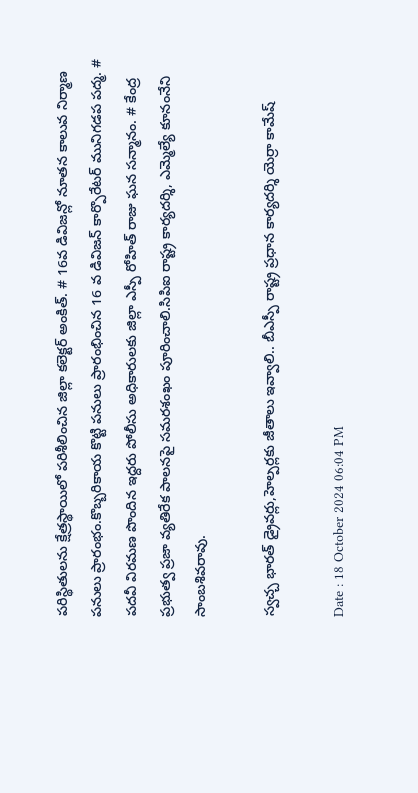పరిస్థితులను క్షేత్రస్థాయిలో పరిశీలించిన జిల్లా కలెక్టర్ అంకిత్. # 16వ డివిజన్లో నూతన కాలువ నిర్మాణ పనులు ప్రారంభం.కొబ్బరికాయ కొట్టి పనులు ప్రారంభించిన 16 వ డివిజన్ కార్పొరేటర్ మునిగడప పద్మ. # పదవీ విరమణ పొందిన ఇద్దరు పోలీసు అధికారులకు జిల్లా ఎస్పీ రోహిత్ రాజు ఘన సన్మానం. # కేంద్ర ప్రభుత్వ ప్రజా వ్యతిరేక పాలనపై సమరశంఖం పూరించాలి.సిపిఐ రాష్ట్ర కార్యదర్శి, ఎమ్మెల్యే కూనంనేని సాంబశివరావు.

స్వచ్చ భారత్ డ్రైవర్లు,హెల్పర్లకు జీతాలు ఇవ్వాలి.. బీఎస్పీ రాష్ట్ర ప్రధాన కార్యదర్శి యెర్రా కామేష్

Date : 18 October 2024 06:04 PM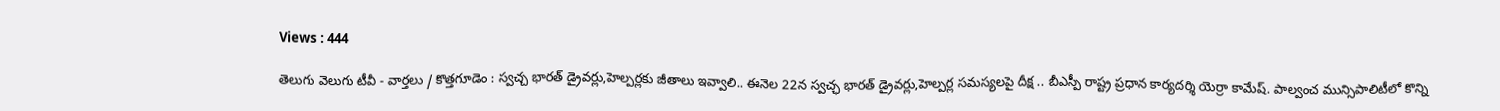Views : 444

తెలుగు వెలుగు టీవీ - వార్తలు / కొత్తగూడెం : స్వచ్చ భారత్ డ్రైవర్లు,హెల్పర్లకు జీతాలు ఇవ్వాలి.. ఈనెల 22న స్వచ్ఛ భారత్ డ్రైవర్లు,హెల్పర్ల సమస్యలపై దీక్ష .. బీఎస్పీ రాష్ట్ర ప్రధాన కార్యదర్శి యెర్రా కామేష్. పాల్వంచ మున్సిపాలిటీలో కొన్ని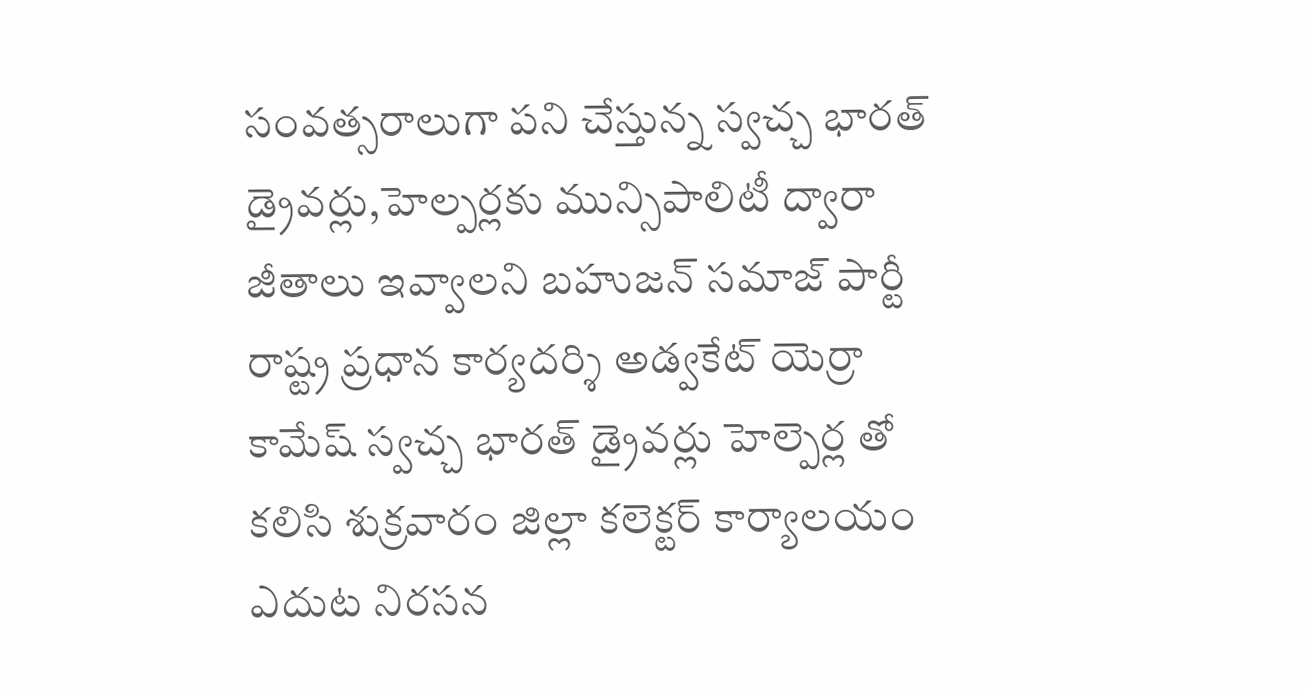సంవత్సరాలుగా పని చేస్తున్న స్వచ్చ భారత్ డ్రైవర్లు,హెల్పర్లకు మున్సిపాలిటీ ద్వారా జీతాలు ఇవ్వాలని బహుజన్ సమాజ్ పార్టీ రాష్ట్ర ప్రధాన కార్యదర్శి అడ్వకేట్ యెర్రా కామేష్ స్వచ్చ భారత్ డ్రైవర్లు హెల్పెర్ల తో కలిసి శుక్రవారం జిల్లా కలెక్టర్ కార్యాలయం ఎదుట నిరసన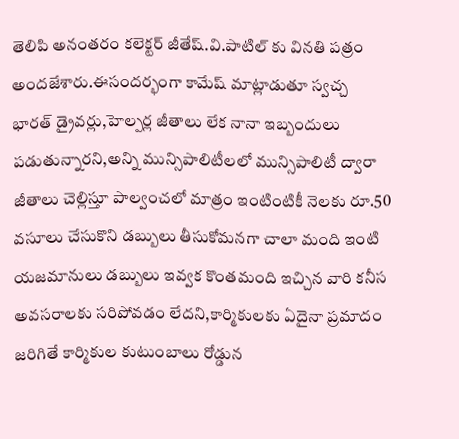తెలిపి అనంతరం కలెక్టర్ జీతేష్.వి.పాటిల్ కు వినతి పత్రం అందజేశారు.ఈసందర్భంగా కామేష్ మాట్లాడుతూ స్వచ్చ భారత్ డ్రైవర్లు,హెల్పర్ల జీతాలు లేక నానా ఇబ్బందులు పడుతున్నారని,అన్ని మున్సిపాలిటీలలో మున్సిపాలిటీ ద్వారా జీతాలు చెల్లిస్తూ పాల్వంచలో మాత్రం ఇంటింటికీ నెలకు రూ.50 వసూలు చేసుకొని డబ్బులు తీసుకోమనగా చాలా మంది ఇంటి యజమానులు డబ్బులు ఇవ్వక కొంతమంది ఇచ్చిన వారి కనీస అవసరాలకు సరిపోవడం లేదని,కార్మికులకు ఏదైనా ప్రమాదం జరిగితే కార్మికుల కుటుంబాలు రోడ్డున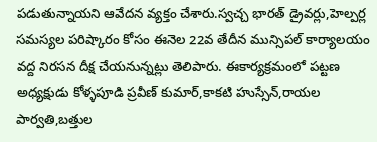పడుతున్నాయని ఆవేదన వ్యక్తం చేశారు.స్వచ్చ భారత్ డ్రైవర్లు,హెల్పర్ల సమస్యల పరిష్కారం కోసం ఈనెల 22వ తేదీన మున్సిపల్ కార్యాలయం వద్ద నిరసన దీక్ష చేయనున్నట్లు తెలిపారు. ఈకార్యక్రమంలో పట్టణ అధ్యక్షుడు కోళ్ళపూడి ప్రవీణ్ కుమార్,కాకటి హుస్సేన్,రాయల పార్వతి,బత్తుల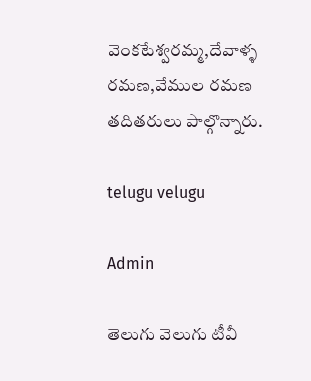వెంకటేశ్వరమ్మ,దేవాళ్ళ రమణ,వేముల రమణ తదితరులు పాల్గొన్నారు.

telugu velugu

Admin

తెలుగు వెలుగు టీవీ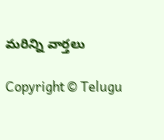మరిన్ని వార్తలు

Copyright © Telugu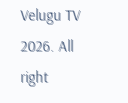Velugu TV 2026. All right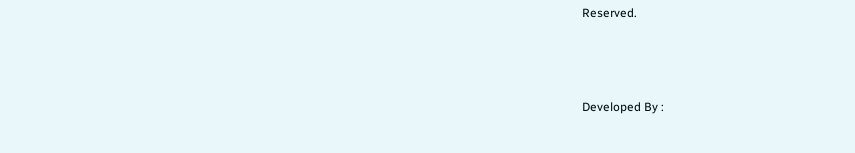Reserved.



Developed By :